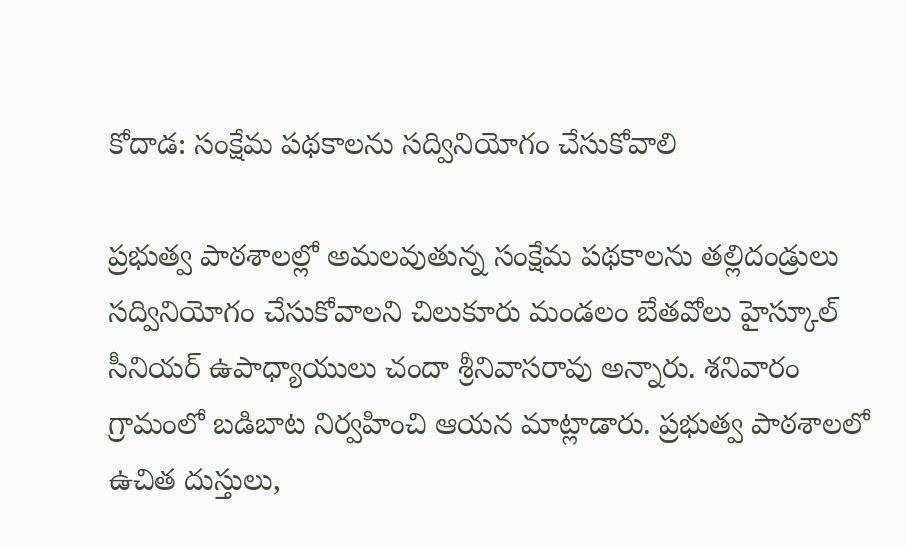కోదాడ: సంక్షేమ పథకాలను సద్వినియోగం చేసుకోవాలి

ప్రభుత్వ పాఠశాలల్లో అమలవుతున్న సంక్షేమ పథకాలను తల్లిదండ్రులు సద్వినియోగం చేసుకోవాలని చిలుకూరు మండలం బేతవోలు హైస్కూల్ సీనియర్ ఉపాధ్యాయులు చందా శ్రీనివాసరావు అన్నారు. శనివారం గ్రామంలో బడిబాట నిర్వహించి ఆయన మాట్లాడారు. ప్రభుత్వ పాఠశాలలో ఉచిత దుస్తులు,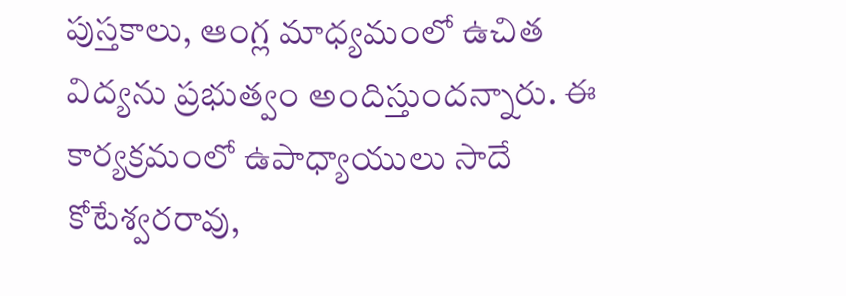పుస్తకాలు, ఆంగ్ల మాధ్యమంలో ఉచిత విద్యను ప్రభుత్వం అందిస్తుందన్నారు. ఈ కార్యక్రమంలో ఉపాధ్యాయులు సాదే కోటేశ్వరరావు,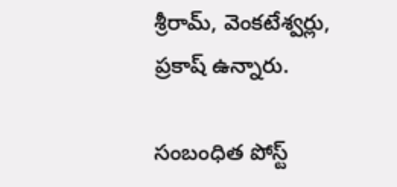శ్రీరామ్, వెంకటేశ్వర్లు, ప్రకాష్ ఉన్నారు.

సంబంధిత పోస్ట్